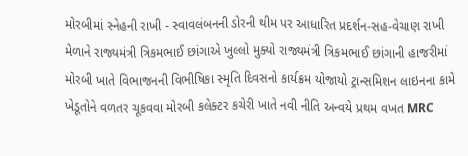મોરબીમાં સ્નેહની રાખી - સ્વાવલંબનની ડોરની થીમ પર આધારિત પ્રદર્શન-સહ-વેચાણ રાખી મેળાને રાજ્યમંત્રી ત્રિકમભાઈ છાંગાએ ખુલ્લો મુક્યો રાજ્યમંત્રી ત્રિકમભાઈ છાંગાની હાજરીમાં મોરબી ખાતે વિભાજનની વિભીષિકા સ્મૃતિ દિવસનો કાર્યક્રમ યોજાયો ટ્રાન્સમિશન લાઇનના કામે ખેડૂતોને વળતર ચૂકવવા મોરબી કલેક્ટર કચેરી ખાતે નવી નીતિ અન્વયે પ્રથમ વખત MRC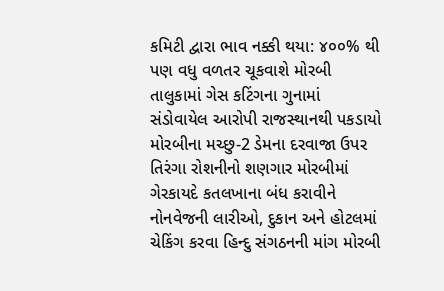કમિટી દ્વારા ભાવ નક્કી થયા: ૪૦૦% થી પણ વધુ વળતર ચૂકવાશે મોરબી તાલુકામાં ગેસ કટિંગના ગુનામાં સંડોવાયેલ આરોપી રાજસ્થાનથી પકડાયો મોરબીના મચ્છુ-2 ડેમના દરવાજા ઉપર તિરંગા રોશનીનો શણગાર મોરબીમાં ગેરકાયદે કતલખાના બંધ કરાવીને નોનવેજની લારીઓ, દુકાન અને હોટલમાં ચેકિંગ કરવા હિન્દુ સંગઠનની માંગ મોરબી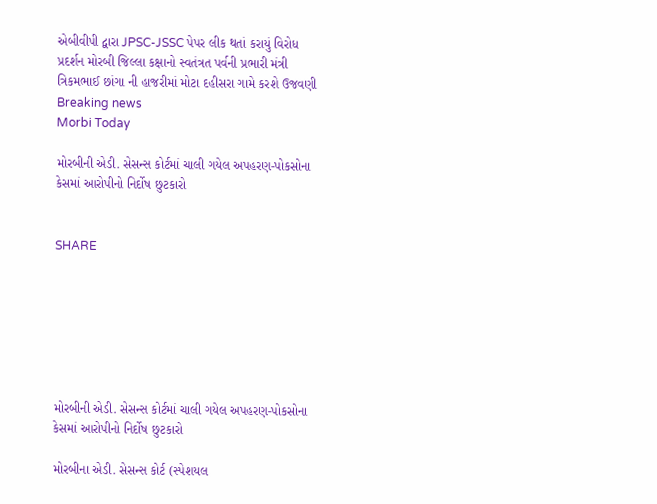એબીવીપી દ્વારા JPSC-JSSC પેપર લીક થતાં કરાયું વિરોધ પ્રદર્શન મોરબી જિલ્લા કક્ષાનો સ્વતંત્રત પર્વની પ્રભારી મંત્રી ત્રિકમભાઈ છાંગા ની હાજરીમાં મોટા દહીસરા ગામે કરશે ઉજવણી
Breaking news
Morbi Today

મોરબીની એડી. સેસન્સ કોર્ટમાં ચાલી ગયેલ અપહરણ-પોકસોના કેસમાં આરોપીનો નિર્દોષ છુટકારો


SHARE







મોરબીની એડી. સેસન્સ કોર્ટમાં ચાલી ગયેલ અપહરણ-પોકસોના કેસમાં આરોપીનો નિર્દોષ છુટકારો

મોરબીના એડી. સેસન્સ કોર્ટ (સ્પેશયલ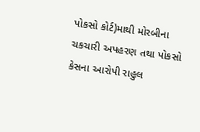પોકસો કોર્ટ)માથી મોરબીના ચકચારી અપહરણ તથા પોકસો કેસના આરોપી રાહુલ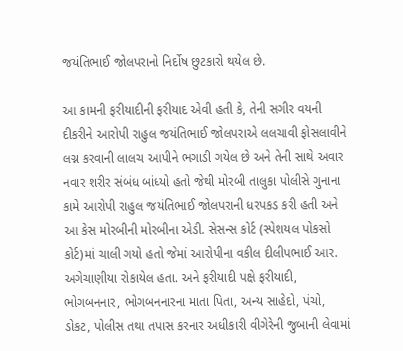જયંતિભાઈ જોલપરાનો નિર્દોષ છુટકારો થયેલ છે.

આ કામની ફરીયાદીની ફરીયાદ એવી હતી કે, તેની સગીર વયની દીકરીને આરોપી રાહુલ જયંતિભાઈ જોલપરાએ લલચાવી ફોસલાવીને લગ્ન કરવાની લાલચ આપીને ભગાડી ગયેલ છે અને તેની સાથે અવાર નવાર શરીર સંબંધ બાંધ્યો હતો જેથી મોરબી તાલુકા પોલીસે ગુનાના કામે આરોપી રાહુલ જયંતિભાઈ જોલપરાની ધરપકડ કરી હતી અને આ કેસ મોરબીની મોરબીના એડી. સેસન્સ કોર્ટ (સ્પેશયલ પોકસો કોર્ટ)માં ચાલી ગયો હતો જેમાં આરોપીના વકીલ દીલીપભાઈ આર. અગેચાણીયા રોકાયેલ હતા. અને ફરીયાદી પક્ષે ફરીયાદી, ભોગબનનાર, ભોગબનનારના માતા પિતા, અન્ય સાહેદો, પંચો, ડોકટ, પોલીસ તથા તપાસ કરનાર અધીકારી વીગેરેની જુબાની લેવામાં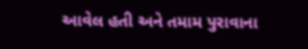આવેલ હતી અને તમામ પુરાવાના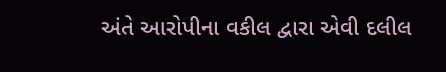અંતે આરોપીના વકીલ દ્વારા એવી દલીલ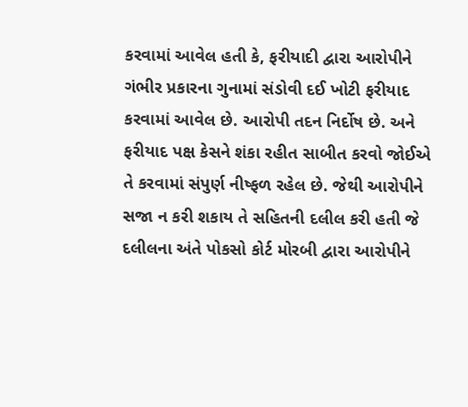કરવામાં આવેલ હતી કે, ફરીયાદી દ્વારા આરોપીને ગંભીર પ્રકારના ગુનામાં સંડોવી દઈ ખોટી ફરીયાદ કરવામાં આવેલ છે. આરોપી તદન નિર્દોષ છે. અને ફરીયાદ પક્ષ કેસને શંકા રહીત સાબીત કરવો જોઈએ તે કરવામાં સંપુર્ણ નીષ્ફળ રહેલ છે. જેથી આરોપીને સજા ન કરી શકાય તે સહિતની દલીલ કરી હતી જે દલીલના અંતે પોકસો કોર્ટ મોરબી દ્વારા આરોપીને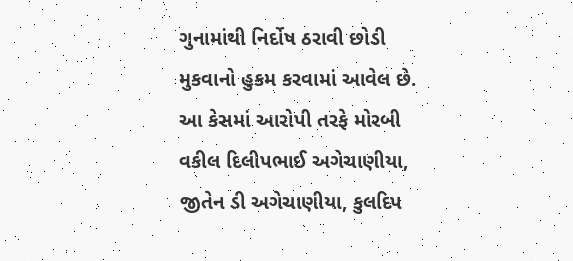ગુનામાંથી નિર્દોષ ઠરાવી છોડી મુકવાનો હુકમ કરવામાં આવેલ છે. આ કેસમાં આરોપી તરફે મોરબી વકીલ દિલીપભાઈ અગેચાણીયા, જીતેન ડી અગેચાણીયા, કુલદિપ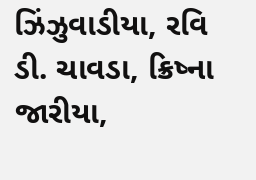ઝિંઝુવાડીયા, રવિ ડી. ચાવડા, ક્રિષ્ના જારીયા,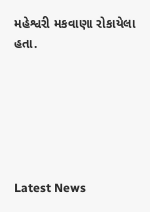મહેશ્વરી મકવાણા રોકાયેલા હતા.






Latest News